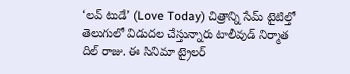‘లవ్ టుడే’ (Love Today) చిత్రాన్ని సేమ్ టైటిల్తో తెలుగులో విడుదల చేస్తున్నారు టాలీవుడ్ నిర్మాత దిల్ రాజు. ఈ సినిమా ట్రైలర్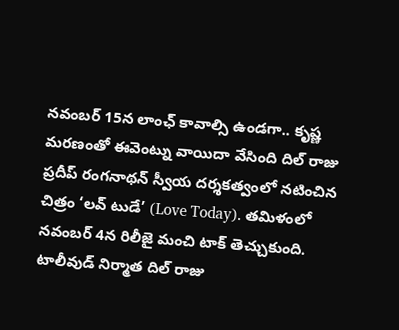నవంబర్ 15న లాంఛ్ కావాల్సి ఉండగా.. కృష్ణ మరణంతో ఈవెంట్ను వాయిదా వేసింది దిల్ రాజు
ప్రదీప్ రంగనాథన్ స్వీయ దర్శకత్వంలో నటించిన చిత్రం ‘లవ్ టుడే’ (Love Today). తమిళంలో నవంబర్ 4న రిలీజై మంచి టాక్ తెచ్చుకుంది. టాలీవుడ్ నిర్మాత దిల్ రాజు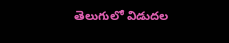తెలుగులో విడుదల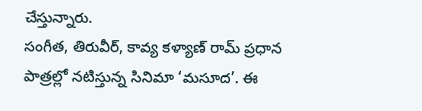చేస్తున్నారు.
సంగీత, తిరువీర్, కావ్య కళ్యాణ్ రామ్ ప్రధాన పాత్రల్లో నటిస్తున్న సినిమా ‘మసూద’. ఈ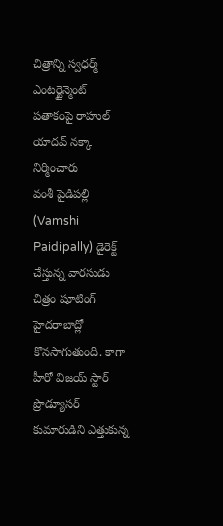చిత్రాన్ని స్వధర్మ్ ఎంటర్టైన్మెంట్ పతాకంపై రాహుల్ యాదవ్ నక్కా నిర్మించారు
వంశీ పైడిపల్లి (Vamshi Paidipally) డైరెక్ట్ చేస్తున్న వారసుడు చిత్రం షూటింగ్ హైదరాబాద్లో కొనసాగుతుంది. కాగా హీరో విజయ్ స్టార్ ప్రొడ్యూసర్ కుమారుడిని ఎత్తుకున్న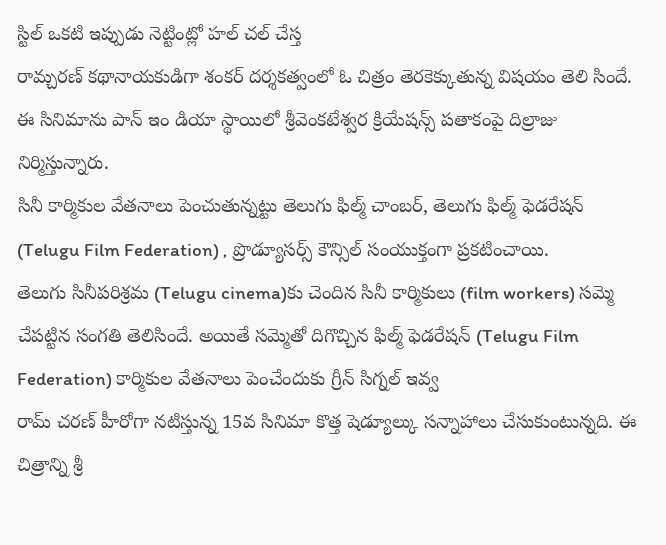స్టిల్ ఒకటి ఇప్పుడు నెట్టింట్లో హల్ చల్ చేస్త
రామ్చరణ్ కథానాయకుడిగా శంకర్ దర్శకత్వంలో ఓ చిత్రం తెరకెక్కుతున్న విషయం తెలి సిందే. ఈ సినిమాను పాన్ ఇం డియా స్థాయిలో శ్రీవెంకటేశ్వర క్రియేషన్స్ పతాకంపై దిల్రాజు నిర్మిస్తున్నారు.
సినీ కార్మికుల వేతనాలు పెంచుతున్నట్టు తెలుగు ఫిల్మ్ చాంబర్, తెలుగు ఫిల్మ్ ఫెడరేషన్ (Telugu Film Federation) , ప్రొడ్యూసర్స్ కౌన్సిల్ సంయుక్తంగా ప్రకటించాయి.
తెలుగు సినీపరిశ్రమ (Telugu cinema)కు చెందిన సినీ కార్మికులు (film workers) సమ్మె చేపట్టిన సంగతి తెలిసిందే. అయితే సమ్మెతో దిగొచ్చిన ఫిల్మ్ ఫెడరేషన్ (Telugu Film Federation) కార్మికుల వేతనాలు పెంచేందుకు గ్రీన్ సిగ్నల్ ఇవ్వ
రామ్ చరణ్ హీరోగా నటిస్తున్న 15వ సినిమా కొత్త షెడ్యూల్కు సన్నాహాలు చేసుకుంటున్నది. ఈ చిత్రాన్ని శ్రీ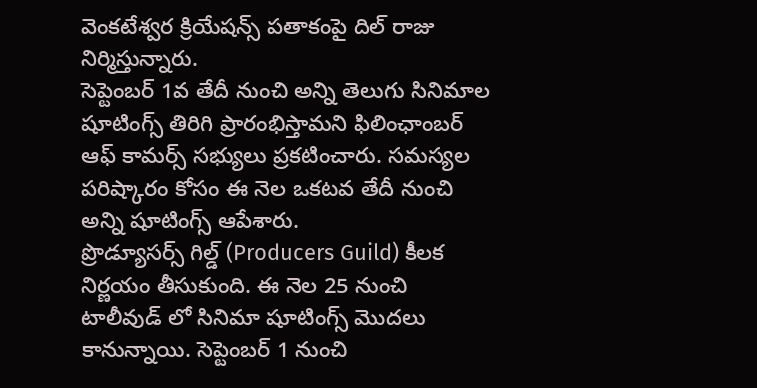వెంకటేశ్వర క్రియేషన్స్ పతాకంపై దిల్ రాజు నిర్మిస్తున్నారు.
సెప్టెంబర్ 1వ తేదీ నుంచి అన్ని తెలుగు సినిమాల షూటింగ్స్ తిరిగి ప్రారంభిస్తామని ఫిలింఛాంబర్ ఆఫ్ కామర్స్ సభ్యులు ప్రకటించారు. సమస్యల పరిష్కారం కోసం ఈ నెల ఒకటవ తేదీ నుంచి అన్ని షూటింగ్స్ ఆపేశారు.
ప్రొడ్యూసర్స్ గిల్డ్ (Producers Guild) కీలక నిర్ణయం తీసుకుంది. ఈ నెల 25 నుంచి టాలీవుడ్ లో సినిమా షూటింగ్స్ మొదలు కానున్నాయి. సెప్టెంబర్ 1 నుంచి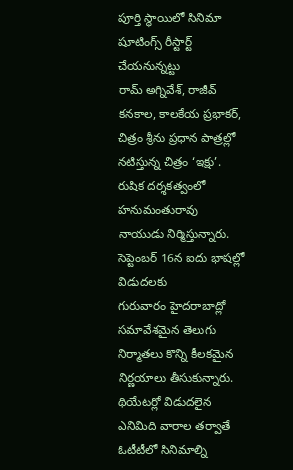పూర్తి స్థాయిలో సినిమా షూటింగ్స్ రీస్టార్ట్ చేయనున్నట్టు
రామ్ అగ్నివేశ్, రాజీవ్ కనకాల, కాలకేయ ప్రభాకర్, చిత్రం శ్రీను ప్రధాన పాత్రల్లో నటిస్తున్న చిత్రం ‘ఇక్షు’. రుషిక దర్శకత్వంలో హనుమంతురావు నాయుడు నిర్మిస్తున్నారు. సెప్టెంబర్ 16న ఐదు భాషల్లో విడుదలకు
గురువారం హైదరాబాద్లో సమావేశమైన తెలుగు నిర్మాతలు కొన్ని కీలకమైన నిర్ణయాలు తీసుకున్నారు. థియేటర్లో విడుదలైన ఎనిమిది వారాల తర్వాతే ఓటీటీలో సినిమాల్ని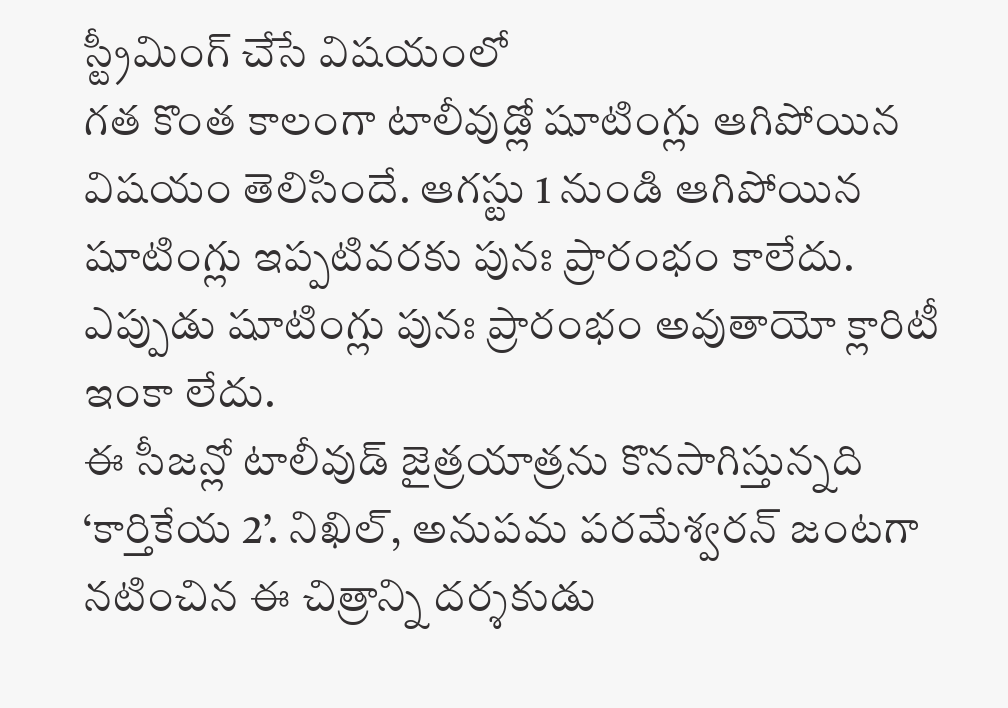స్ట్రీమింగ్ చేసే విషయంలో
గత కొంత కాలంగా టాలీవుడ్లో షూటింగ్లు ఆగిపోయిన విషయం తెలిసిందే. ఆగస్టు 1 నుండి ఆగిపోయిన షూటింగ్లు ఇప్పటివరకు పునః ప్రారంభం కాలేదు. ఎప్పుడు షూటింగ్లు పునః ప్రారంభం అవుతాయో క్లారిటీ ఇంకా లేదు.
ఈ సీజన్లో టాలీవుడ్ జైత్రయాత్రను కొనసాగిస్తున్నది ‘కార్తికేయ 2’. నిఖిల్, అనుపమ పరమేశ్వరన్ జంటగా నటించిన ఈ చిత్రాన్ని దర్శకుడు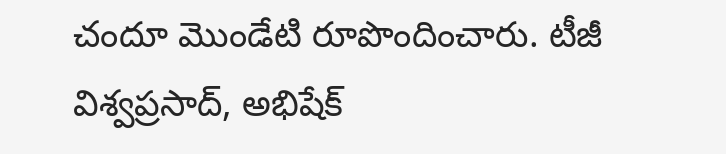చందూ మొండేటి రూపొందించారు. టీజీ విశ్వప్రసాద్, అభిషేక్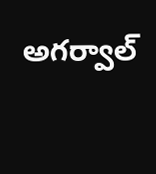అగర్వాల్